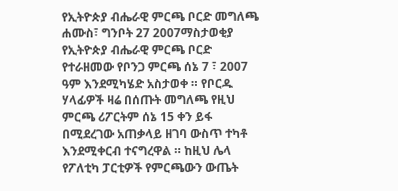የኢትዮጵያ ብሔራዊ ምርጫ ቦርድ መግለጫ
ሐሙስ፣ ግንቦት 27 2007ማስታወቂያ
የኢትዮጵያ ብሔራዊ ምርጫ ቦርድ የተራዘመው የቦንጋ ምርጫ ሰኔ 7 ፣ 2007 ዓም እንደሚካሄድ አስታወቀ ። የቦርዱ ሃላፊዎች ዛሬ በሰጡት መግለጫ የዚህ ምርጫ ሪፖርትም ሰኔ 15 ቀን ይፋ በሚደረገው አጠቃላይ ዘገባ ውስጥ ተካቶ እንደሚቀርብ ተናግረዋል ። ከዚህ ሌላ የፖለቲካ ፓርቲዎች የምርጫውን ውጤት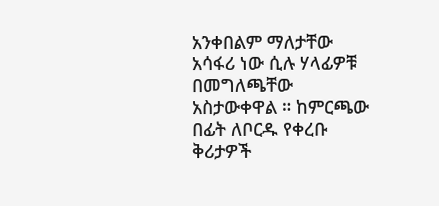አንቀበልም ማለታቸው አሳፋሪ ነው ሲሉ ሃላፊዎቹ በመግለጫቸው አስታውቀዋል ። ከምርጫው በፊት ለቦርዱ የቀረቡ ቅሪታዎች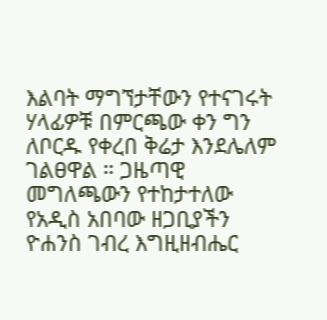እልባት ማግኘታቸውን የተናገሩት ሃላፊዎቹ በምርጫው ቀን ግን ለቦርዱ የቀረበ ቅሬታ እንደሌለም ገልፀዋል ። ጋዜጣዊ መግለጫውን የተከታተለው የአዲስ አበባው ዘጋቢያችን ዮሐንስ ገብረ እግዚዘብሔር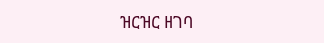ዝርዝር ዘገባ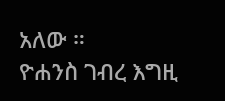አለው ።
ዮሐንስ ገብረ እግዚ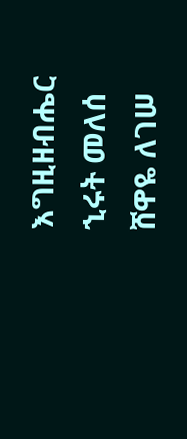እግዚዘብሔር
ኂሩት መለሰ
ሸዋዬ ለገሠ